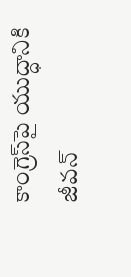కాంగ్రెస్‌పై యుద్ధానికి జీవన్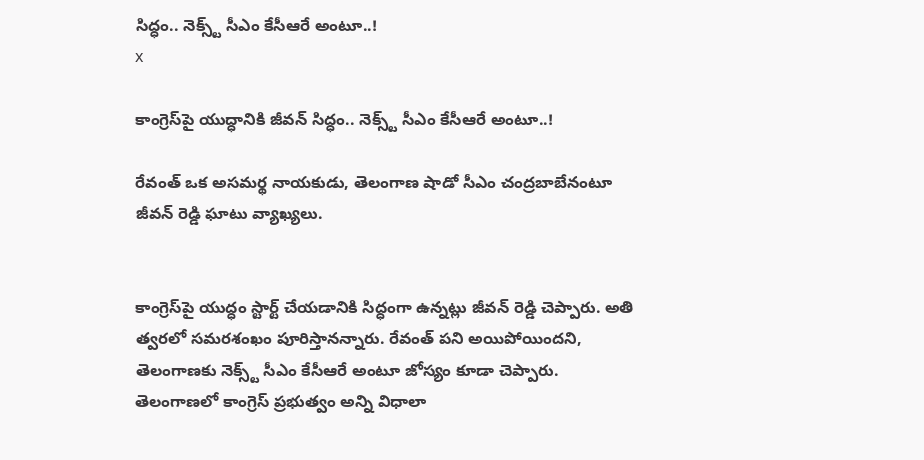సిద్ధం.. నెక్స్ట్ సీఎం కేసీఆరే అంటూ..!
x

కాంగ్రెస్‌పై యుద్ధానికి జీవన్ సిద్ధం.. నెక్స్ట్ సీఎం కేసీఆరే అంటూ..!

రేవంత్ ఒక అసమర్థ నాయకుడు, తెలంగాణ షాడో సీఎం చంద్రబాబేనంటూ జీవన్ రెడ్డి ఘాటు వ్యాఖ్యలు.


కాంగ్రెస్‌పై యుద్ధం స్టార్ట్ చేయడానికి సిద్ధంగా ఉన్నట్లు జీవన్ రెడ్డి చెప్పారు. అతి త్వరలో సమరశంఖం పూరిస్తానన్నారు. రేవంత్ పని అయిపోయిందని, తెలంగాణకు నెక్స్ట్ సీఎం కేసీఆరే అంటూ జోస్యం కూడా చెప్పారు. తెలంగాణలో కాంగ్రెస్ ప్రభుత్వం అన్ని విధాలా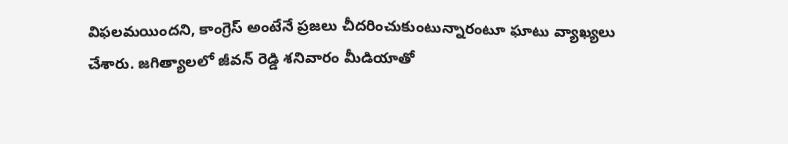విఫలమయిందని, కాంగ్రెస్ అంటేనే ప్రజలు చీదరించుకుంటున్నారంటూ ఘాటు వ్యాఖ్యలు చేశారు. జగిత్యాలలో జీవన్ రెడ్డి శనివారం మీడియాతో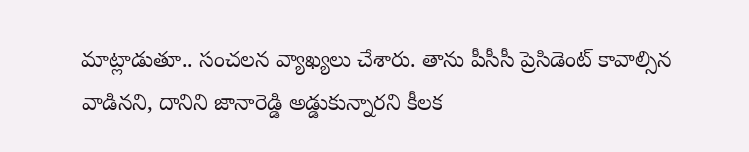మాట్లాడుతూ.. సంచలన వ్యాఖ్యలు చేశారు. తాను పీసీసీ ప్రెసిడెంట్ కావాల్సిన వాడినని, దానిని జానారెడ్డి అడ్డుకున్నారని కీలక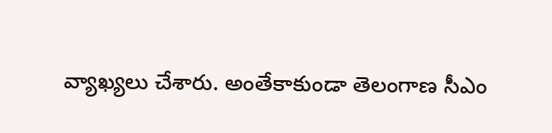వ్యాఖ్యలు చేశారు. అంతేకాకుండా తెలంగాణ సీఎం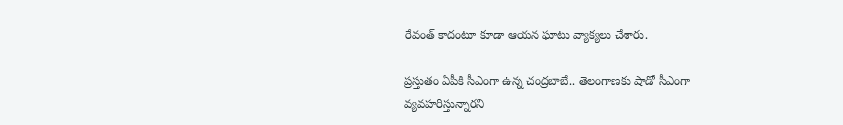రేవంత్ కాదంటూ కూడా ఆయన ఘాటు వ్యాక్యలు చేశారు.

ప్రస్తుతం ఏపీకి సీఎంగా ఉన్న చంద్రబాబే.. తెలంగాణకు షాడో సీఎంగా వ్యవహరిస్తున్నారని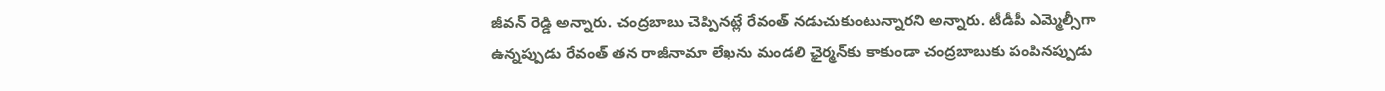జీవన్ రెడ్డి అన్నారు. చంద్రబాబు చెప్పినట్లే రేవంత్ నడుచుకుంటున్నారని అన్నారు. టీడీపీ ఎమ్మెల్సీగా ఉన్నప్పుడు రేవంత్ తన రాజీనామా లేఖను మండలి ఛైర్మన్‌కు కాకుండా చంద్రబాబుకు పంపినప్పుడు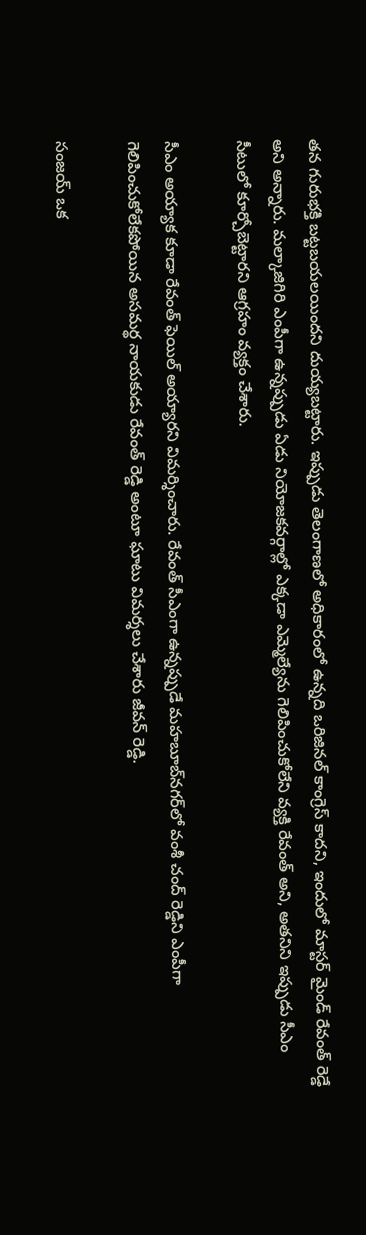తన గురుభక్తి బట్టబయలయిందని దుయ్యబట్టారు. ఇప్పుడు తెలంగాణలో అధికారంలో ఉన్నది ఒరిజినల్ కాంగ్రెస్ కాదని, ఇందులో మాస్టర్ మైండ్ రేవంత్ రెడ్డే అని అన్నారు. మల్కాజిగిరి ఎంపీగా ఉన్నప్పుడు ఏడు నియోజకవర్గాల్లో ఎక్కడా ఎమ్మెల్యేను గెలిపించుకోలేని వ్యక్తి రేవంత్ అని, అతనిని ఇప్పుడు సీఎం సీటులో కూర్చోబెట్టారని ఆగ్రహం వ్యక్తం చేశారు.

సీఎం అయ్యాక కూడా రేవంత్ ఫెయిల్ అయ్యారని విమర్శించారు. రేవంత్ సీఎంగా ఉన్నప్పుడే మహబూబ్‌నగర్‌లో వంశీ చంద్ రెడ్డిని ఎంపీగా గెలిపించుకోలేకపోయిన అసమర్థ నాయకుడు రేవంత్ రెడ్డి అంటూ ఘాటు విమర్శలు చేశారు జీవన్ రెడ్డి.

సంజయ్ ఒక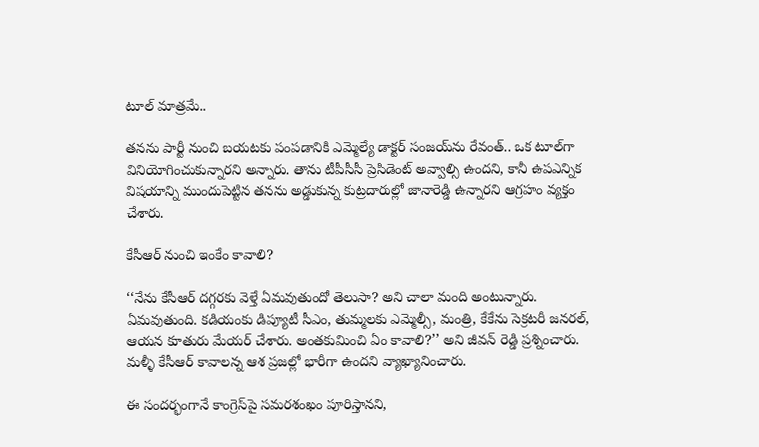టూల్ మాత్రమే..

తనను పార్టీ నుంచి బయటకు పంపడానికి ఎమ్మెల్యే డాక్టర్ సంజయ్‌ను రేవంత్.. ఒక టూల్‌గా వినియోగించుకున్నారని అన్నారు. తాను టీపీసీసీ ప్రెసిడెంట్ అవ్వాల్సి ఉందని, కానీ ఉపఎన్నిక విషయాన్ని ముందుపెట్టిన తనను అడ్డుకున్న కుట్రదారుల్లో జానారెడ్డి ఉన్నారని ఆగ్రహం వ్యక్తం చేశారు.

కేసీఆర్‌ నుంచి ఇంకేం కావాలి?

‘‘నేను కేసీఆర్ దగ్గరకు వెళ్తే ఏమవుతుందో తెలుసా? అని చాలా మంది అంటున్నారు. ఏమవుతుంది. కడియంకు డిప్యూటీ సీఎం, తుమ్మలకు ఎమ్మెల్సీ, మంత్రి, కేకేను సెక్రటరీ జనరల్, ఆయన కూతురు మేయర్ చేశారు. అంతకుమించి ఏం కావాలి?’’ అని జీవన్ రెడ్డి ప్రశ్నించారు. మళ్ళీ కేసీఆర్ కావాలన్న ఆశ ప్రజల్లో భారీగా ఉందని వ్యాఖ్యానించారు.

ఈ సందర్భంగానే కాంగ్రెస్‌పై సమరశంఖం పూరిస్తానని,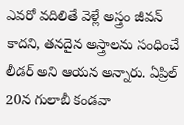ఎవరో వదిలితే వెళ్లే అస్త్రం జీవన్ కాదని, తనదైన అస్త్రాలను సంధించే లీడర్ అని ఆయన అన్నారు. ఏప్రిల్ 20న గులాబీ కండవా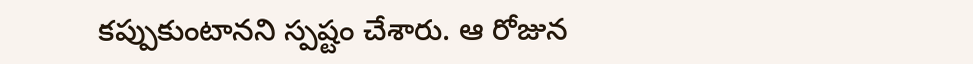కప్పుకుంటానని స్పష్టం చేశారు. ఆ రోజున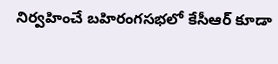నిర్వహించే బహిరంగసభలో కేసీఆర్ కూడా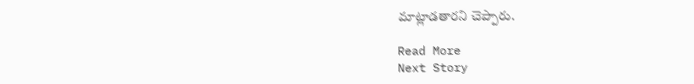మాట్లాడతారని చెప్పారు.

Read More
Next Story